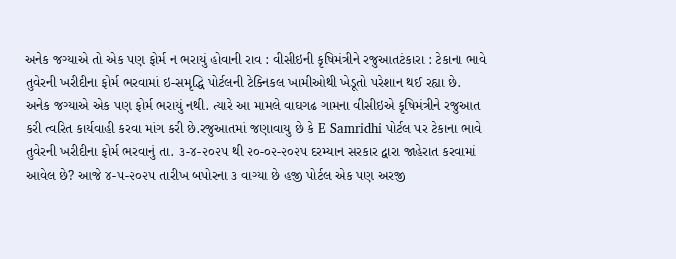અનેક જગ્યાએ તો એક પણ ફોર્મ ન ભરાયું હોવાની રાવ : વીસીઇની કૃષિમંત્રીને રજુઆતટંકારા : ટેકાના ભાવે તુવેરની ખરીદીના ફોર્મ ભરવામાં ઇ-સમૃદ્ધિ પોર્ટલની ટેક્નિકલ ખામીઓથી ખેડૂતો પરેશાન થઈ રહ્યા છે. અનેક જગ્યાએ એક પણ ફોર્મ ભરાયું નથી. ત્યારે આ મામલે વાઘગઢ ગામના વીસીઇએ કૃષિમંત્રીને રજુઆત કરી ત્વરિત કાર્યવાહી કરવા માંગ કરી છે.રજુઆતમાં જણાવાયુ છે કે E Samridhi પોર્ટલ પર ટેકાના ભાવે તુવેરની ખરીદીના ફોર્મ ભરવાનું તા. ૩-૪-૨૦૨૫ થી ૨૦-૦૨-૨૦૨પ દરમ્યાન સરકાર દ્વારા જાહેરાત કરવામાં આવેલ છે? આજે ૪-૫-૨૦૨૫ તારીખ બપોરના ૩ વાગ્યા છે હજી પોર્ટલ એક પણ અરજી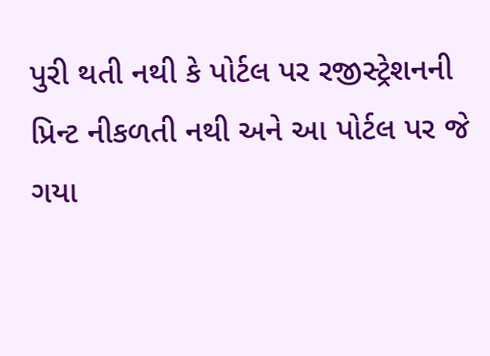પુરી થતી નથી કે પોર્ટલ પર રજીસ્ટ્રેશનની પ્રિન્ટ નીકળતી નથી અને આ પોર્ટલ પર જે ગયા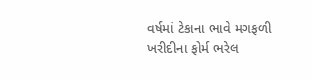વર્ષમાં ટેકાના ભાવે મગફળી ખરીદીના ફોર્મ ભરેલ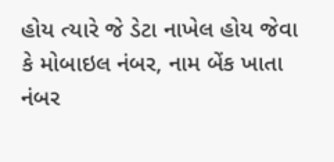હોય ત્યારે જે ડેટા નાખેલ હોય જેવા કે મોબાઇલ નંબર, નામ બેંક ખાતા નંબર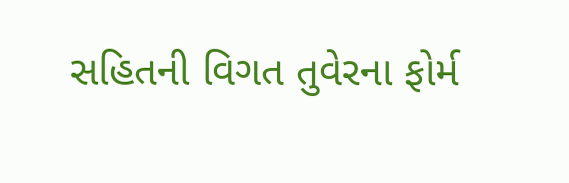સહિતની વિગત તુવેરના ફોર્મ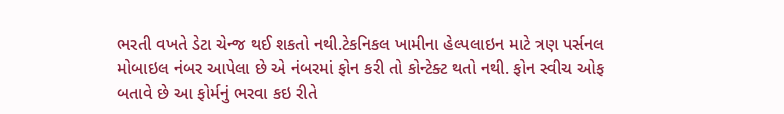ભરતી વખતે ડેટા ચેન્જ થઈ શકતો નથી.ટેકનિકલ ખામીના હેલ્પલાઇન માટે ત્રણ પર્સનલ મોબાઇલ નંબર આપેલા છે એ નંબરમાં ફોન કરી તો કોન્ટેક્ટ થતો નથી. ફોન સ્વીચ ઓફ બતાવે છે આ ફોર્મનું ભરવા કઇ રીતે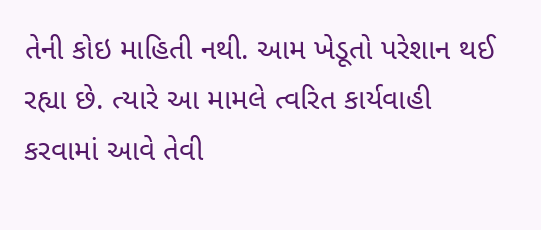તેની કોઇ માહિતી નથી. આમ ખેડૂતો પરેશાન થઈ રહ્યા છે. ત્યારે આ મામલે ત્વરિત કાર્યવાહી કરવામાં આવે તેવી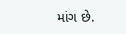માંગ છે.